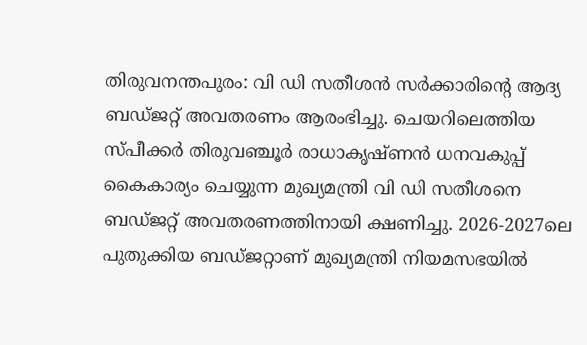തിരുവനന്തപുരം: വി ഡി സതീശൻ സർക്കാരിന്റെ ആദ്യ ബഡ്ജറ്റ് അവതരണം ആരംഭിച്ചു. ചെയറിലെത്തിയ സ്പീക്കർ തിരുവഞ്ചൂർ രാധാകൃഷ്ണൻ ധനവകുപ്പ് കൈകാര്യം ചെയ്യുന്ന മുഖ്യമന്ത്രി വി ഡി സതീശനെ ബഡ്ജറ്റ് അവതരണത്തിനായി ക്ഷണിച്ചു. 2026-2027ലെ പുതുക്കിയ ബഡ്ജറ്റാണ് മുഖ്യമന്ത്രി നിയമസഭയിൽ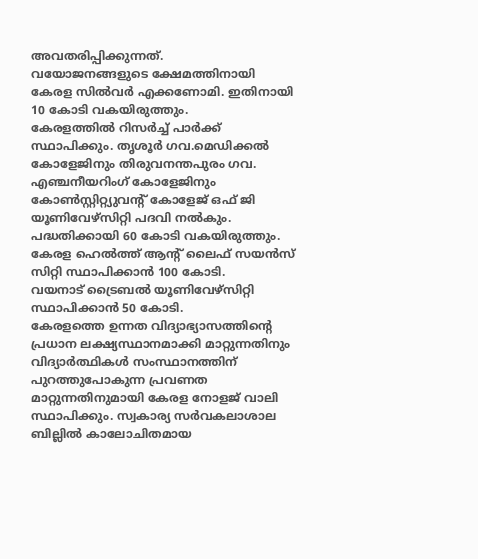അവതരിപ്പിക്കുന്നത്.
വയോജനങ്ങളുടെ ക്ഷേമത്തിനായി കേരള സിൽവർ എക്കണോമി. ഇതിനായി 10 കോടി വകയിരുത്തും.
കേരളത്തിൽ റിസർച്ച് പാർക്ക് സ്ഥാപിക്കും. തൃശൂർ ഗവ.മെഡിക്കൽ കോളേജിനും തിരുവനന്തപുരം ഗവ. എഞ്ചനീയറിംഗ് കോളേജിനും കോൺസ്റ്റിറ്റ്യുവന്റ് കോളേജ് ഒഫ് ജി യൂണിവേഴ്സിറ്റി പദവി നൽകും. പദ്ധതിക്കായി 60 കോടി വകയിരുത്തും.
കേരള ഹെൽത്ത് ആന്റ് ലൈഫ് സയൻസ് സിറ്റി സ്ഥാപിക്കാൻ 100 കോടി.
വയനാട് ട്രൈബൽ യൂണിവേഴ്സിറ്റി സ്ഥാപിക്കാൻ 50 കോടി.
കേരളത്തെ ഉന്നത വിദ്യാഭ്യാസത്തിന്റെ പ്രധാന ലക്ഷ്യസ്ഥാനമാക്കി മാറ്റുന്നതിനും വിദ്യാർത്ഥികൾ സംസ്ഥാനത്തിന് പുറത്തുപോകുന്ന പ്രവണത മാറ്റുന്നതിനുമായി കേരള നോളജ് വാലി സ്ഥാപിക്കും. സ്വകാര്യ സർവകലാശാല ബില്ലിൽ കാലോചിതമായ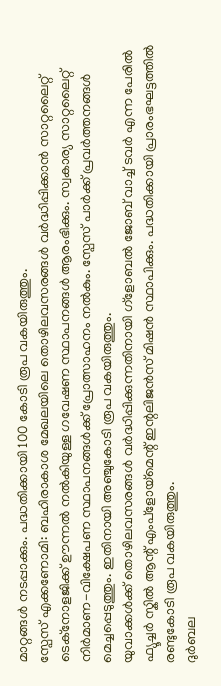മാറ്റങ്ങൾ നടപ്പാക്കും. പദ്ധതിക്കായി 100 കോടി രൂപ വകയിരുത്തും.
സ്പേസ് എക്കണോമി: ബഹിരാകാശ മേഖലയിലെ തൊഴിലവസരങ്ങൾ വർദ്ധിപ്പിക്കാൻ സാറ്റലൈറ്റ് ടെക്നോളജിക്ക് ഊന്നൽ നൽകിയുള്ള ഗവേഷണ സ്ഥാപനങ്ങൾ ആരംഭിക്കും. സ്വകാര്യ സാറ്റലൈറ്റ് നിർമാണ-വിക്ഷേപണ സ്ഥാപനങ്ങൾക്ക് പ്രോത്സാഹനം നൽകും. സ്പേസ് പാർക്ക് പ്രവർത്തനങ്ങൾ മെച്ചപ്പെടുത്തും. ഇതിനായി അഞ്ചുകോടി രൂപ വകയിരുത്തും.
യുവാക്കൾക്ക് തൊഴിലവസരങ്ങൾ വർദ്ധിപ്പിക്കുന്നതിനായി ഗ്ളോബൽ ജോബ് വാച്ച് ടവർ എന്ന പേരിൽ ഫ്യൂച്ചർ സ്കിൽ ആന്റ് എംപ്ളോയ്മെന്റ് ഇന്റലിജൻസ് മിഷൻ സ്ഥാപിക്കും. പദ്ധതിക്കായി പ്രാരംഭഘട്ടത്തിൽ രണ്ടുകോടി രൂപ വകയിരുത്തും.
ദുർബല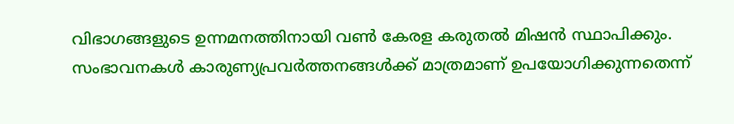വിഭാഗങ്ങളുടെ ഉന്നമനത്തിനായി വൺ കേരള കരുതൽ മിഷൻ സ്ഥാപിക്കും. സംഭാവനകൾ കാരുണ്യപ്രവർത്തനങ്ങൾക്ക് മാത്രമാണ് ഉപയോഗിക്കുന്നതെന്ന്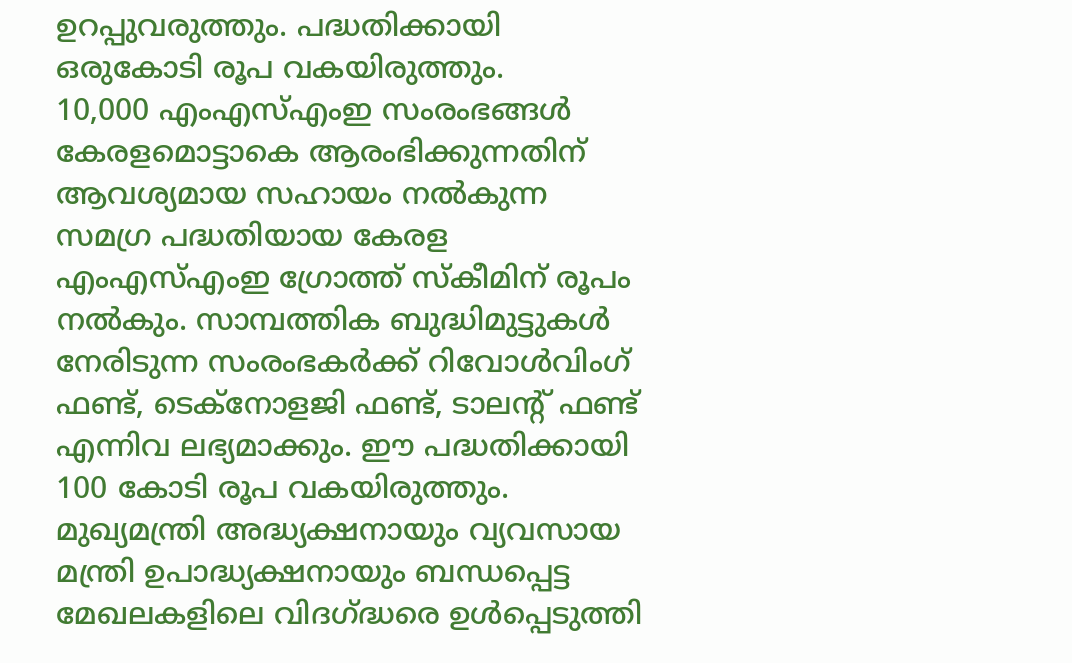ഉറപ്പുവരുത്തും. പദ്ധതിക്കായി ഒരുകോടി രൂപ വകയിരുത്തും.
10,000 എംഎസ്എംഇ സംരംഭങ്ങൾ കേരളമൊട്ടാകെ ആരംഭിക്കുന്നതിന് ആവശ്യമായ സഹായം നൽകുന്ന സമഗ്ര പദ്ധതിയായ കേരള എംഎസ്എംഇ ഗ്രോത്ത് സ്കീമിന് രൂപം നൽകും. സാമ്പത്തിക ബുദ്ധിമുട്ടുകൾ നേരിടുന്ന സംരംഭകർക്ക് റിവോൾവിംഗ് ഫണ്ട്, ടെക്നോളജി ഫണ്ട്, ടാലന്റ് ഫണ്ട് എന്നിവ ലഭ്യമാക്കും. ഈ പദ്ധതിക്കായി 100 കോടി രൂപ വകയിരുത്തും.
മുഖ്യമന്ത്രി അദ്ധ്യക്ഷനായും വ്യവസായ മന്ത്രി ഉപാദ്ധ്യക്ഷനായും ബന്ധപ്പെട്ട മേഖലകളിലെ വിദഗ്ദ്ധരെ ഉൾപ്പെടുത്തി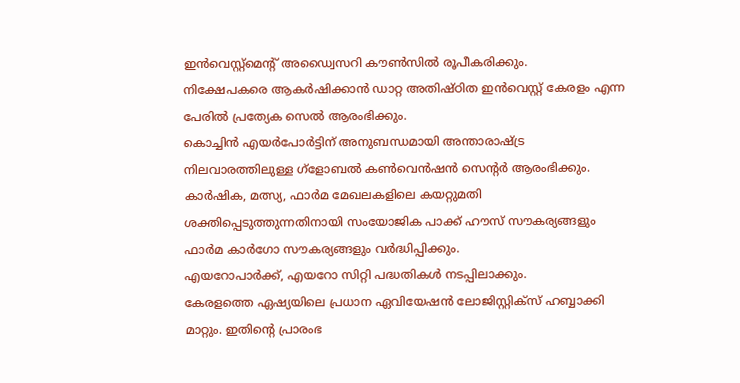ഇൻവെസ്റ്റ്മെന്റ് അഡ്വൈസറി കൗൺസിൽ രൂപീകരിക്കും.
നിക്ഷേപകരെ ആകർഷിക്കാൻ ഡാറ്റ അതിഷ്ഠിത ഇൻവെസ്റ്റ് കേരളം എന്ന പേരിൽ പ്രത്യേക സെൽ ആരംഭിക്കും.
കൊച്ചിൻ എയർപോർട്ടിന് അനുബന്ധമായി അന്താരാഷ്ട്ര നിലവാരത്തിലുള്ള ഗ്ളോബൽ കൺവെൻഷൻ സെന്റർ ആരംഭിക്കും.
കാർഷിക, മത്സ്യ, ഫാർമ മേഖലകളിലെ കയറ്റുമതി ശക്തിപ്പെടുത്തുന്നതിനായി സംയോജിക പാക്ക് ഹൗസ് സൗകര്യങ്ങളും ഫാർമ കാർഗോ സൗകര്യങ്ങളും വർദ്ധിപ്പിക്കും.
എയറോപാർക്ക്, എയറോ സിറ്റി പദ്ധതികൾ നടപ്പിലാക്കും.
കേരളത്തെ ഏഷ്യയിലെ പ്രധാന ഏവിയേഷൻ ലോജിസ്റ്റിക്സ് ഹബ്ബാക്കി മാറ്റും. ഇതിന്റെ പ്രാരംഭ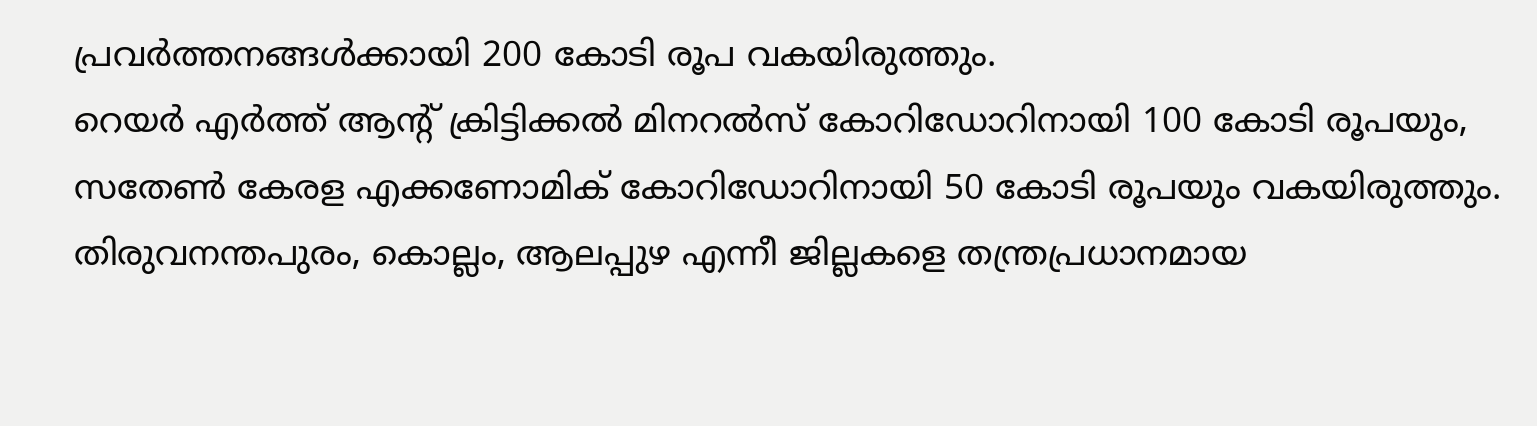പ്രവർത്തനങ്ങൾക്കായി 200 കോടി രൂപ വകയിരുത്തും.
റെയർ എർത്ത് ആന്റ് ക്രിട്ടിക്കൽ മിനറൽസ് കോറിഡോറിനായി 100 കോടി രൂപയും, സതേൺ കേരള എക്കണോമിക് കോറിഡോറിനായി 50 കോടി രൂപയും വകയിരുത്തും.
തിരുവനന്തപുരം, കൊല്ലം, ആലപ്പുഴ എന്നീ ജില്ലകളെ തന്ത്രപ്രധാനമായ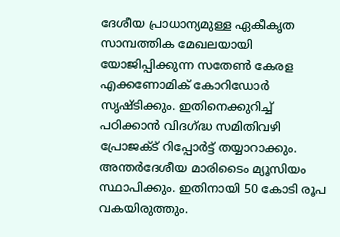ദേശീയ പ്രാധാന്യമുള്ള ഏകീകൃത സാമ്പത്തിക മേഖലയായി യോജിപ്പിക്കുന്ന സതേൺ കേരള എക്കണോമിക് കോറിഡോർ സൃഷ്ടിക്കും. ഇതിനെക്കുറിച്ച് പഠിക്കാൻ വിദഗ്ദ്ധ സമിതിവഴി പ്രോജക്ട് റിപ്പോർട്ട് തയ്യാറാക്കും.
അന്തർദേശീയ മാരിടൈം മ്യൂസിയം സ്ഥാപിക്കും. ഇതിനായി 50 കോടി രൂപ വകയിരുത്തും.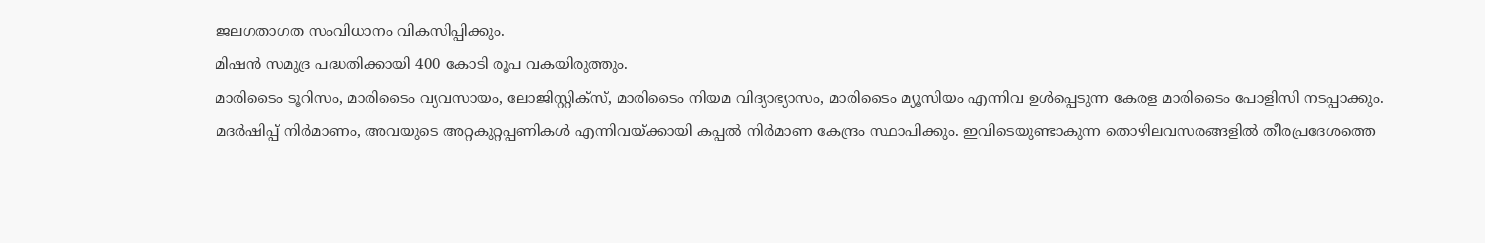ജലഗതാഗത സംവിധാനം വികസിപ്പിക്കും.
മിഷൻ സമുദ്ര പദ്ധതിക്കായി 400 കോടി രൂപ വകയിരുത്തും.
മാരിടൈം ടൂറിസം, മാരിടൈം വ്യവസായം, ലോജിസ്റ്റിക്സ്, മാരിടൈം നിയമ വിദ്യാഭ്യാസം, മാരിടൈം മ്യൂസിയം എന്നിവ ഉൾപ്പെടുന്ന കേരള മാരിടൈം പോളിസി നടപ്പാക്കും.
മദർഷിപ്പ് നിർമാണം, അവയുടെ അറ്റകുറ്റപ്പണികൾ എന്നിവയ്ക്കായി കപ്പൽ നിർമാണ കേന്ദ്രം സ്ഥാപിക്കും. ഇവിടെയുണ്ടാകുന്ന തൊഴിലവസരങ്ങളിൽ തീരപ്രദേശത്തെ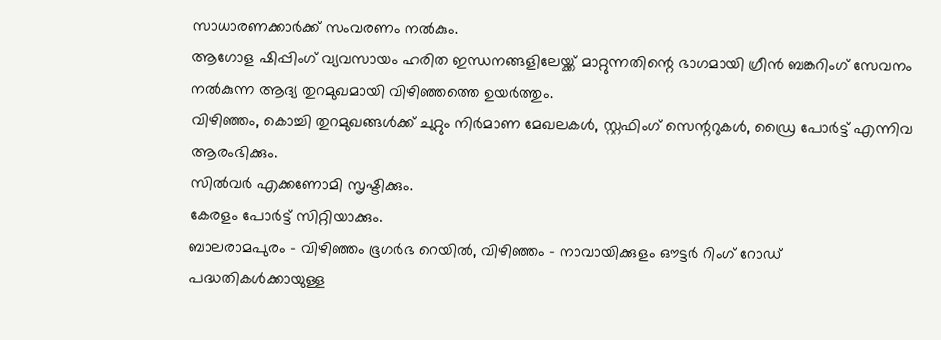സാധാരണക്കാർക്ക് സംവരണം നൽകും.
ആഗോള ഷിപ്പിംഗ് വ്യവസായം ഹരിത ഇന്ധനങ്ങളിലേയ്ക്ക് മാറ്റുന്നതിന്റെ ഭാഗമായി ഗ്രീൻ ബങ്കറിംഗ് സേവനം നൽകുന്ന ആദ്യ തുറമുഖമായി വിഴിഞ്ഞത്തെ ഉയർത്തും.
വിഴിഞ്ഞം, കൊച്ചി തുറമുഖങ്ങൾക്ക് ചുറ്റും നിർമാണ മേഖലകൾ, സ്റ്റഫിംഗ് സെന്ററുകൾ, ഡ്രൈ പോർട്ട് എന്നിവ ആരംഭിക്കും.
സിൽവർ എക്കണോമി സൃഷ്ടിക്കും.
കേരളം പോർട്ട് സിറ്റിയാക്കും.
ബാലരാമപുരം - വിഴിഞ്ഞം ഭൂഗർഭ റെയിൽ, വിഴിഞ്ഞം - നാവായിക്കുളം ഔട്ടർ റിംഗ് റോഡ് പദ്ധതികൾക്കായുള്ള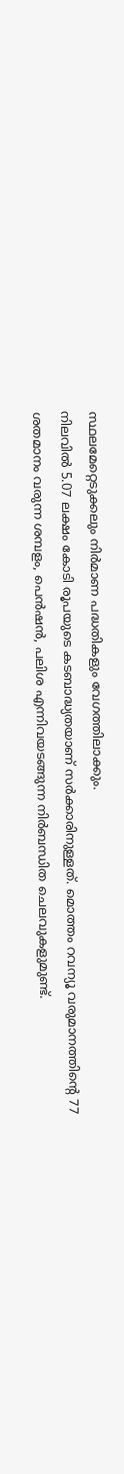സ്ഥലമേറ്റെടുക്കലും നിർമാണ പദ്ധതികളും വേഗത്തിലാക്കും.
നിലവിൽ 5.07 ലക്ഷം കോടി രൂപയുടെ കടബാദ്ധ്യതയാണ് സർക്കാരിനുള്ളത്. മൊത്തം റവന്യൂ വരുമാനത്തിന്റെ 77 ശതമാനം വരുന്ന ശമ്പളം, പെൻഷൻ, പലിശ എന്നിവയടങ്ങുന്ന നിർബന്ധിത ചെലവുകളുമുണ്ട്.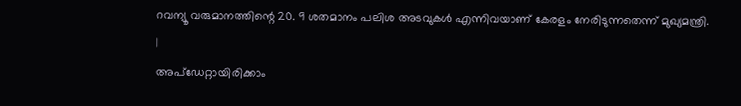റവന്യൂ വരുമാനത്തിന്റെ 20. 9 ശതമാനം പലിശ അടവുകൾ എന്നിവയാണ് കേരളം നേരിടുന്നതെന്ന് മുഖ്യമന്ത്രി.
|
അപ്ഡേറ്റായിരിക്കാം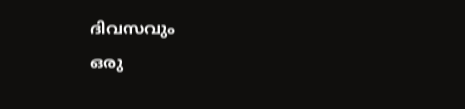ദിവസവും
ഒരു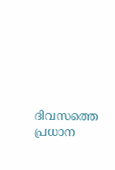ദിവസത്തെ പ്രധാന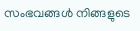സംഭവങ്ങൾ നിങ്ങളുടെ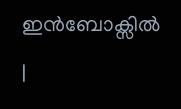ഇൻബോക്സിൽ |